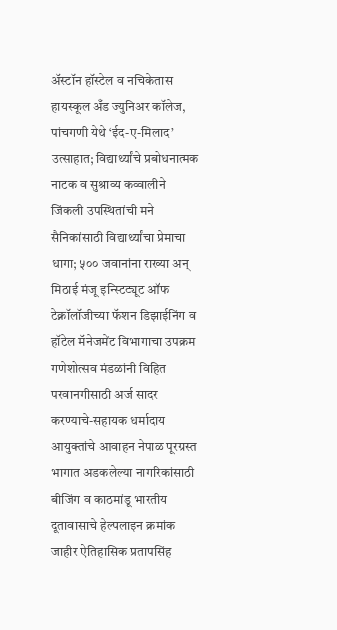अ‍ॅस्टॉन हॉस्टेल व नचिकेतास हायस्कूल अँड ज्युनिअर कॉलेज, पांचगणी येथे ‘ईद-ए-मिलाद’ उत्साहात; विद्यार्थ्यांचे प्रबोधनात्मक नाटक व सुश्राव्य कव्वालीने जिंकली उपस्थितांची मने सैनिकांसाठी विद्यार्थ्यांचा प्रेमाचा धागा; ५०० जवानांना राख्या अन् मिठाई मंजू इन्स्टिट्यूट ऑफ टेक्नॉलॉजीच्या फॅशन डिझाईनिंग व हॉटेल मॅनेजमेंट विभागाचा उपक्रम गणेशोत्सव मंडळांनी विहित परवानगीसाठी अर्ज सादर करण्याचे-सहायक धर्मादाय आयुक्तांचे आवाहन नेपाळ पूरग्रस्त भागात अडकलेल्या नागरिकांसाठी बीजिंग व काठमांडू भारतीय दूतावासाचे हेल्पलाइन क्रमांक जाहीर ऐतिहासिक प्रतापसिंह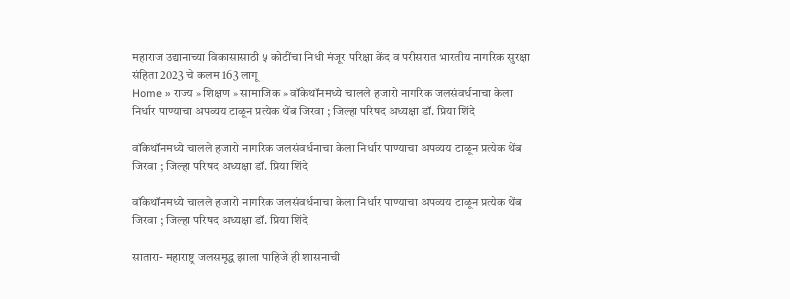महाराज उद्यानाच्या विकासासाठी ५ कोटींचा निधी मंजूर परिक्षा केंद व परीसरात भारतीय नागरिक सुरक्षा संहिता 2023 चे कलम 163 लागू
Home » राज्य » शिक्षण » सामाजिक » वॉकेथॉनमध्ये चालले हजारो नागरिक जलसंवर्धनाचा केला निर्धार पाण्याचा अपव्यय टाळून प्रत्येक थेंब जिरवा ; जिल्हा परिषद अध्यक्षा डॉ. प्रिया शिंदे

वॉकेथॉनमध्ये चालले हजारो नागरिक जलसंवर्धनाचा केला निर्धार पाण्याचा अपव्यय टाळून प्रत्येक थेंब जिरवा ; जिल्हा परिषद अध्यक्षा डॉ. प्रिया शिंदे

वॉकेथॉनमध्ये चालले हजारो नागरिक जलसंवर्धनाचा केला निर्धार पाण्याचा अपव्यय टाळून प्रत्येक थेंब जिरवा ; जिल्हा परिषद अध्यक्षा डॉ. प्रिया शिंदे

सातारा- महाराष्ट्र जलसमृद्ध झाला पाहिजे ही शासनाची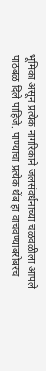भूमिका असून प्रत्येक नागरिकाने जलसंवर्धनाच्या चळवळीला आपले पाठबळ दिले पाहिजे. पाण्याचा प्रत्येक थेंब हा वाचवण्याबरोबरच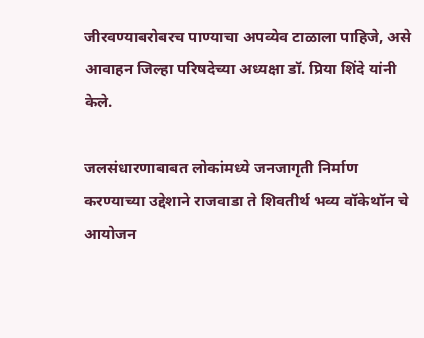जीरवण्याबरोबरच पाण्याचा अपव्येव टाळाला पाहिजे, असे आवाहन जिल्हा परिषदेच्या अध्यक्षा डॉ. प्रिया शिंदे यांनी केले.

जलसंधारणाबाबत लोकांमध्ये जनजागृती निर्माण करण्याच्या उद्देशाने राजवाडा ते शिवतीर्थ भव्य वॉकेथॉन चे आयोजन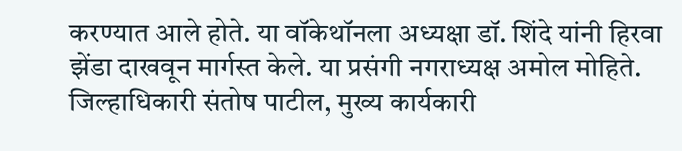करण्यात आले होते. या वॉकेथॉनला अध्यक्षा डॉ. शिंदे यांनी हिरवा झेंडा दाखवून मार्गस्त केले. या प्रसंगी नगराध्यक्ष अमोल मोहिते. जिल्हाधिकारी संतोष पाटील, मुख्य कार्यकारी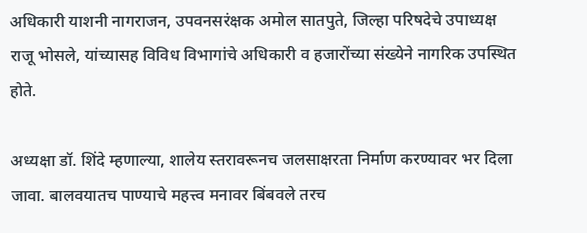अधिकारी याशनी नागराजन, उपवनसरंक्षक अमोल सातपुते, जिल्हा परिषदेचे उपाध्यक्ष राजू भोसले, यांच्यासह विविध विभागांचे अधिकारी व हजारोंच्या संख्येने नागरिक उपस्थित होते.

अध्यक्षा डॉ. शिंदे म्हणाल्या, शालेय स्तरावरूनच जलसाक्षरता निर्माण करण्यावर भर दिला जावा. बालवयातच पाण्याचे महत्त्व मनावर बिंबवले तरच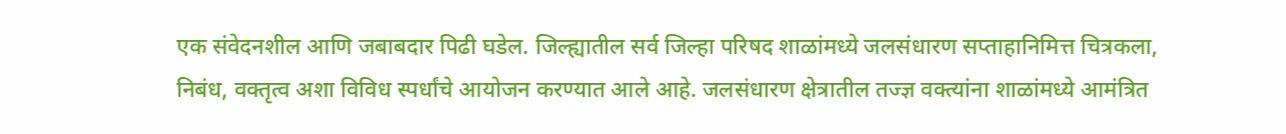एक संवेदनशील आणि जबाबदार पिढी घडेल. जिल्ह्यातील सर्व जिल्हा परिषद शाळांमध्ये जलसंधारण सप्ताहानिमित्त चित्रकला, निबंध, वक्तृत्व अशा विविध स्पर्धांचे आयोजन करण्यात आले आहे. जलसंधारण क्षेत्रातील तज्ज्ञ वक्त्यांना शाळांमध्ये आमंत्रित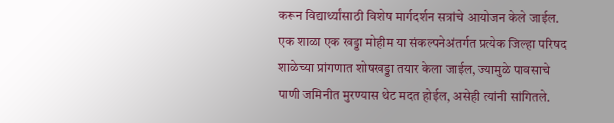करून विद्यार्थ्यांसाठी विशेष मार्गदर्शन सत्रांचे आयोजन केले जाईल. एक शाळा एक खड्डा मोहीम या संकल्पनेअंतर्गत प्रत्येक जिल्हा परिषद शाळेच्या प्रांगणात शोषखड्डा तयार केला जाईल, ज्यामुळे पावसाचे पाणी जमिनीत मुरण्यास थेट मदत होईल, असेही त्यांनी सांगितले.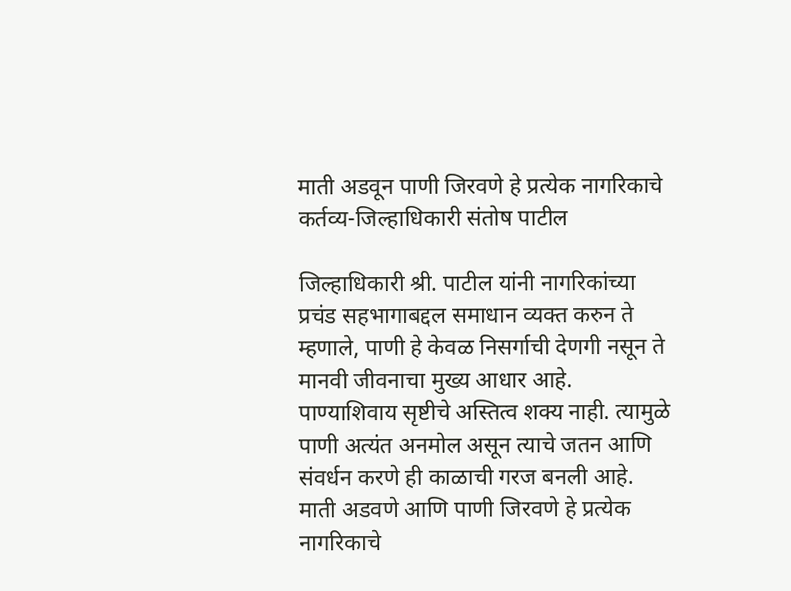माती अडवून पाणी जिरवणे हे प्रत्येक नागरिकाचे कर्तव्य-जिल्हाधिकारी संतोष पाटील

जिल्हाधिकारी श्री. पाटील यांनी नागरिकांच्या प्रचंड सहभागाबद्दल समाधान व्यक्त करुन ते म्हणाले, पाणी हे केवळ निसर्गाची देणगी नसून ते मानवी जीवनाचा मुख्य आधार आहे. पाण्याशिवाय सृष्टीचे अस्तित्व शक्य नाही. त्यामुळे पाणी अत्यंत अनमोल असून त्याचे जतन आणि संवर्धन करणे ही काळाची गरज बनली आहे. माती अडवणे आणि पाणी जिरवणे हे प्रत्येक नागरिकाचे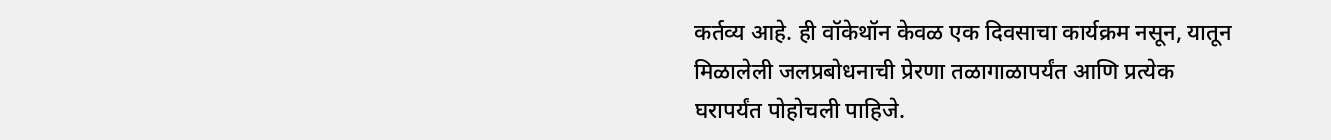कर्तव्य आहे. ही वॉकेथॉन केवळ एक दिवसाचा कार्यक्रम नसून, यातून मिळालेली जलप्रबोधनाची प्रेरणा तळागाळापर्यंत आणि प्रत्येक घरापर्यंत पोहोचली पाहिजे.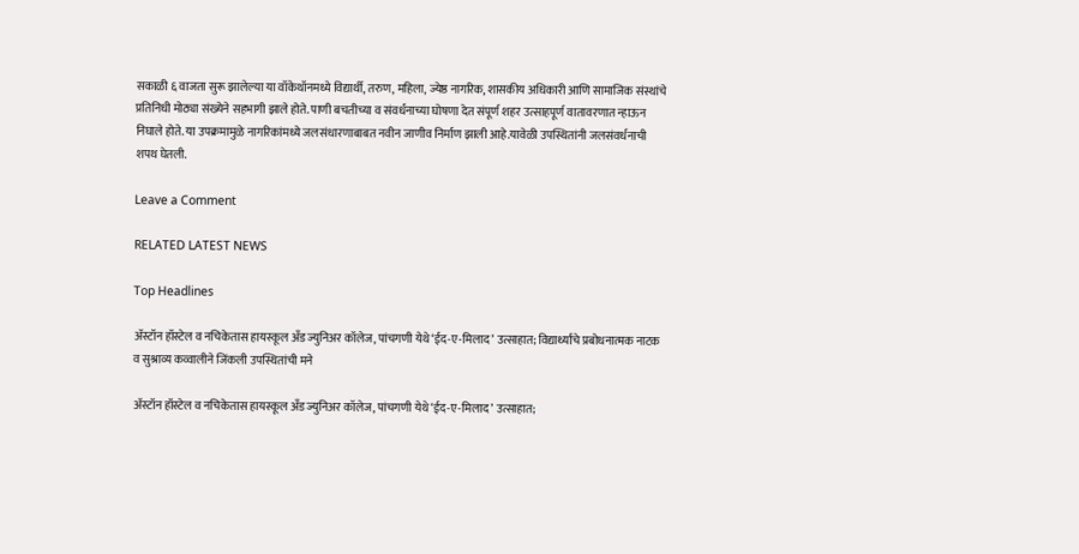सकाळी ६ वाजता सुरू झालेल्या या वॉकेथॉनमध्ये विद्यार्थी, तरुण, महिला, ज्येष्ठ नागरिक, शासकीय अधिकारी आणि सामाजिक संस्थांचे प्रतिनिधी मोठ्या संख्येने सहभागी झाले होते. पाणी बचतीच्या व संवर्धनाच्या घोषणा देत संपूर्ण शहर उत्साहपूर्ण वातावरणात न्हाऊन निघाले होते. या उपक्रमामुळे नागरिकांमध्ये जलसंधारणाबाबत नवीन जाणीव निर्माण झाली आहे.यावेळी उपस्थितांनी जलसंवर्धनाची शपथ घेतली.

Leave a Comment

RELATED LATEST NEWS

Top Headlines

अ‍ॅस्टॉन हॉस्टेल व नचिकेतास हायस्कूल अँड ज्युनिअर कॉलेज, पांचगणी येथे ‘ईद-ए-मिलाद’ उत्साहात; विद्यार्थ्यांचे प्रबोधनात्मक नाटक व सुश्राव्य कव्वालीने जिंकली उपस्थितांची मने

अ‍ॅस्टॉन हॉस्टेल व नचिकेतास हायस्कूल अँड ज्युनिअर कॉलेज, पांचगणी येथे ‘ईद-ए-मिलाद’ उत्साहात;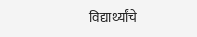विद्यार्थ्यांचे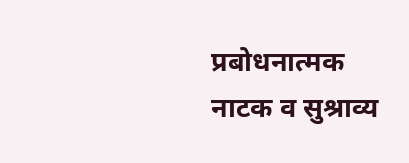प्रबोधनात्मक नाटक व सुश्राव्य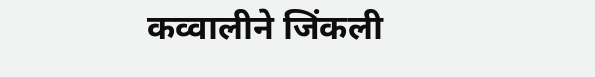कव्वालीने जिंकली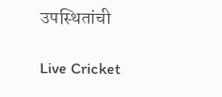उपस्थितांची

Live Cricket